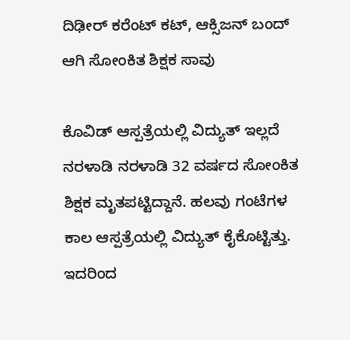ದಿಢೀರ್ ಕರೆಂಟ್ ಕಟ್, ಆಕ್ಸಿಜನ್ ಬಂದ್ ಆಗಿ ಸೋಂಕಿತ ಶಿಕ್ಷಕ ಸಾವು

ಕೊವಿಡ್ ಆಸ್ಪತ್ರೆಯಲ್ಲಿ ವಿದ್ಯುತ್ ಇಲ್ಲದೆ ನರಳಾಡಿ ನರಳಾಡಿ 32 ವರ್ಷದ ಸೋಂಕಿತ ಶಿಕ್ಷಕ ಮೃತಪಟ್ಟಿದ್ದಾನೆ. ಹಲವು ಗಂಟೆಗಳ ಕಾಲ ಆಸ್ಪತ್ರೆಯಲ್ಲಿ ವಿದ್ಯುತ್ ಕೈಕೊಟ್ಟಿತ್ತು. ಇದರಿಂದ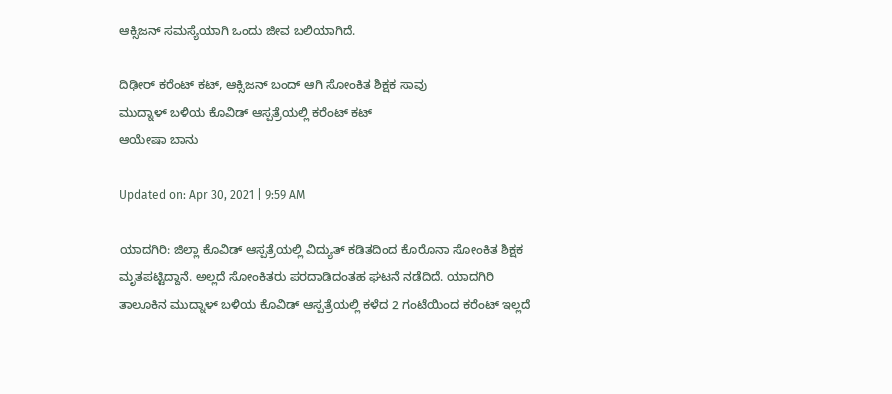ಆಕ್ಸಿಜನ್ ಸಮಸ್ಯೆಯಾಗಿ ಒಂದು ಜೀವ ಬಲಿಯಾಗಿದೆ.

ದಿಢೀರ್ ಕರೆಂಟ್ ಕಟ್, ಆಕ್ಸಿಜನ್ ಬಂದ್ ಆಗಿ ಸೋಂಕಿತ ಶಿಕ್ಷಕ ಸಾವು
ಮುದ್ನಾಳ್ ಬಳಿಯ ಕೊವಿಡ್ ಆಸ್ಪತ್ರೆಯಲ್ಲಿ ಕರೆಂಟ್ ಕಟ್
ಆಯೇಷಾ ಬಾನು

Updated on: Apr 30, 2021 | 9:59 AM

ಯಾದಗಿರಿ: ಜಿಲ್ಲಾ ಕೊವಿಡ್ ಆಸ್ಪತ್ರೆಯಲ್ಲಿ ವಿದ್ಯುತ್ ಕಡಿತದಿಂದ ಕೊರೊನಾ ಸೋಂಕಿತ ಶಿಕ್ಷಕ ಮೃತಪಟ್ಟಿದ್ದಾನೆ. ಅಲ್ಲದೆ ಸೋಂಕಿತರು ಪರದಾಡಿದಂತಹ ಘಟನೆ ನಡೆದಿದೆ. ಯಾದಗಿರಿ ತಾಲೂಕಿನ ಮುದ್ನಾಳ್ ಬಳಿಯ ಕೊವಿಡ್ ಆಸ್ಪತ್ರೆಯಲ್ಲಿ ಕಳೆದ 2 ಗಂಟೆಯಿಂದ ಕರೆಂಟ್ ಇಲ್ಲದೆ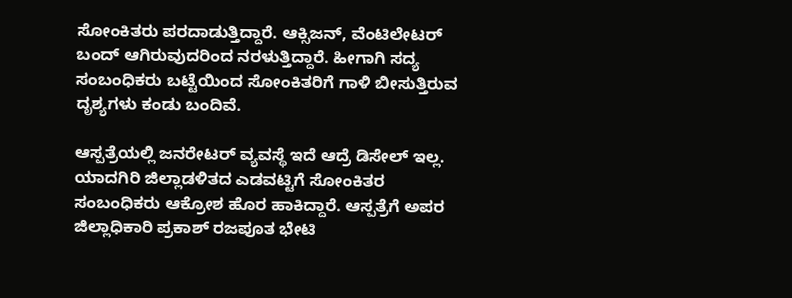ಸೋಂಕಿತರು ಪರದಾಡುತ್ತಿದ್ದಾರೆ. ಆಕ್ಸಿಜನ್, ವೆಂಟಿಲೇಟರ್‌ ಬಂದ್ ಆಗಿರುವುದರಿಂದ ನರಳುತ್ತಿದ್ದಾರೆ. ಹೀಗಾಗಿ ಸದ್ಯ ಸಂಬಂಧಿಕರು ಬಟ್ಟೆಯಿಂದ ಸೋಂಕಿತರಿಗೆ ಗಾಳಿ ಬೀಸುತ್ತಿರುವ ದೃಶ್ಯಗಳು ಕಂಡು ಬಂದಿವೆ.

ಆಸ್ಪತ್ರೆಯಲ್ಲಿ ಜನರೇಟರ್ ವ್ಯವಸ್ಥೆ ಇದೆ ಆದ್ರೆ ಡಿಸೇಲ್ ಇಲ್ಲ. ಯಾದಗಿರಿ ಜಿಲ್ಲಾಡಳಿತದ ಎಡವಟ್ಟಿಗೆ ಸೋಂಕಿತರ ಸಂಬಂಧಿಕರು ಆಕ್ರೋಶ ಹೊರ ಹಾಕಿದ್ದಾರೆ. ಆಸ್ಪತ್ರೆಗೆ ಅಪರ ಜಿಲ್ಲಾಧಿಕಾರಿ ಪ್ರಕಾಶ್ ರಜಪೂತ ಭೇಟಿ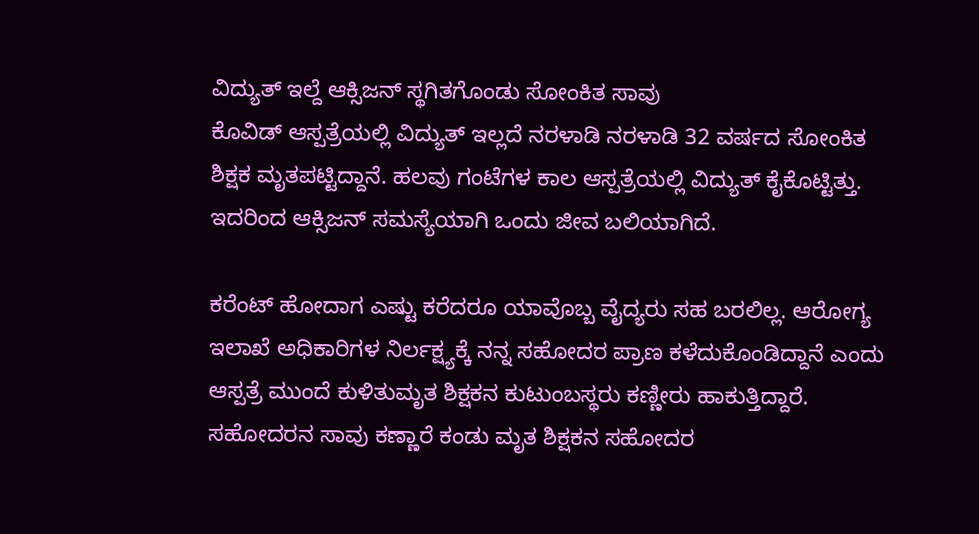ವಿದ್ಯುತ್ ಇಲ್ದೆ ಆಕ್ಸಿಜನ್ ಸ್ಥಗಿತಗೊಂಡು ಸೋಂಕಿತ ಸಾವು
ಕೊವಿಡ್ ಆಸ್ಪತ್ರೆಯಲ್ಲಿ ವಿದ್ಯುತ್ ಇಲ್ಲದೆ ನರಳಾಡಿ ನರಳಾಡಿ 32 ವರ್ಷದ ಸೋಂಕಿತ ಶಿಕ್ಷಕ ಮೃತಪಟ್ಟಿದ್ದಾನೆ. ಹಲವು ಗಂಟೆಗಳ ಕಾಲ ಆಸ್ಪತ್ರೆಯಲ್ಲಿ ವಿದ್ಯುತ್ ಕೈಕೊಟ್ಟಿತ್ತು. ಇದರಿಂದ ಆಕ್ಸಿಜನ್ ಸಮಸ್ಯೆಯಾಗಿ ಒಂದು ಜೀವ ಬಲಿಯಾಗಿದೆ.

ಕರೆಂಟ್ ಹೋದಾಗ ಎಷ್ಟು ಕರೆದರೂ ಯಾವೊಬ್ಬ ವೈದ್ಯರು ಸಹ ಬರಲಿಲ್ಲ. ಆರೋಗ್ಯ ಇಲಾಖೆ ಅಧಿಕಾರಿಗಳ ನಿರ್ಲಕ್ಷ್ಯಕ್ಕೆ ನನ್ನ ಸಹೋದರ ಪ್ರಾಣ ಕಳೆದುಕೊಂಡಿದ್ದಾನೆ ಎಂದು ಆಸ್ಪತ್ರೆ ಮುಂದೆ ಕುಳಿತುಮೃತ ಶಿಕ್ಷಕನ ಕುಟುಂಬಸ್ಥರು ಕಣ್ಣೀರು ಹಾಕುತ್ತಿದ್ದಾರೆ. ಸಹೋದರನ ಸಾವು ಕಣ್ಣಾರೆ ಕಂಡು ಮೃತ ಶಿಕ್ಷಕನ ಸಹೋದರ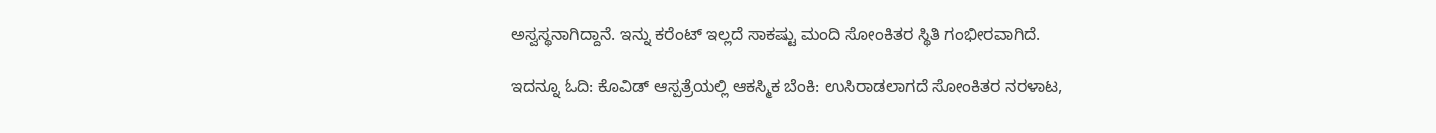ಅಸ್ವಸ್ಥನಾಗಿದ್ದಾನೆ. ಇನ್ನು ಕರೆಂಟ್ ಇಲ್ಲದೆ ಸಾಕಷ್ಟು ಮಂದಿ ಸೋಂಕಿತರ ಸ್ಥಿತಿ ಗಂಭೀರವಾಗಿದೆ.

ಇದನ್ನೂ ಓದಿ: ಕೊವಿಡ್ ಆಸ್ಪತ್ರೆಯಲ್ಲಿ ಆಕಸ್ಮಿಕ ಬೆಂಕಿ: ಉಸಿರಾಡಲಾಗದೆ ಸೋಂಕಿತರ ನರಳಾಟ,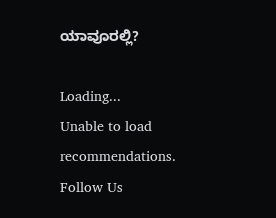ಯಾವೂರಲ್ಲಿ?

Loading...
Unable to load recommendations.
Follow Us